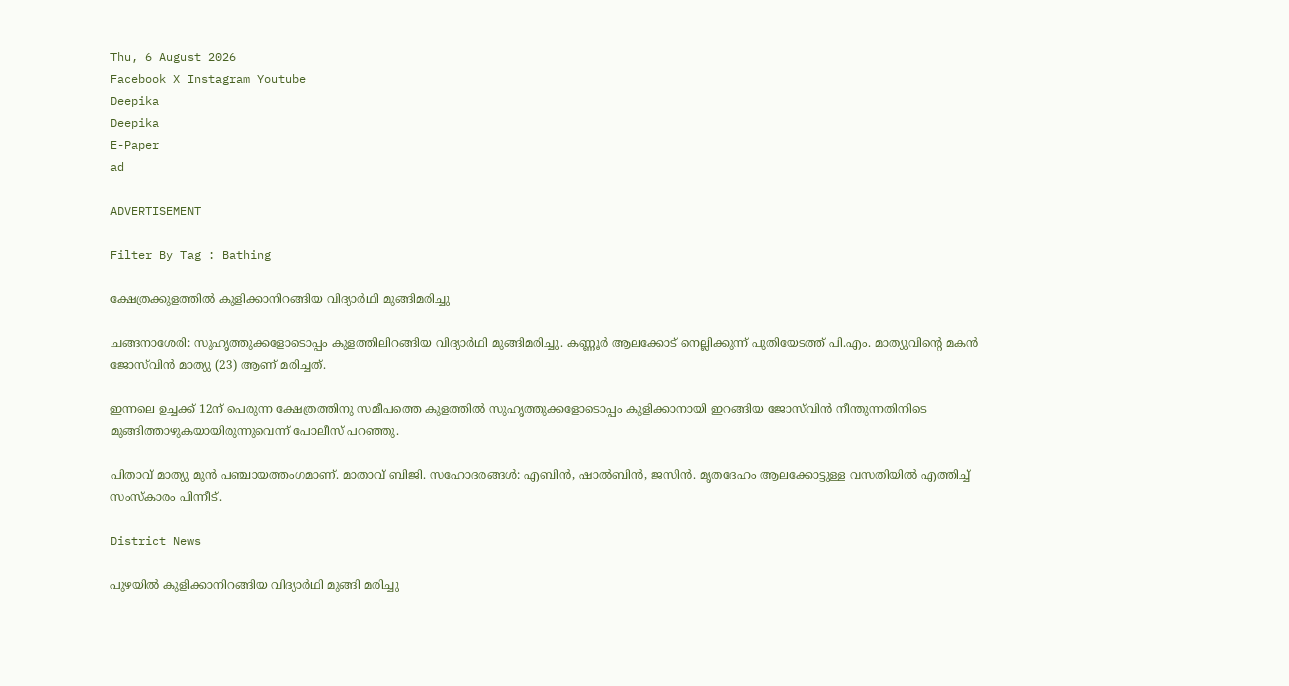Thu, 6 August 2026
Facebook X Instagram Youtube
Deepika
Deepika
E-Paper
ad

ADVERTISEMENT

Filter By Tag : Bathing

ക്ഷേത്രക്കുളത്തില്‍ കുളിക്കാനിറങ്ങിയ വിദ്യാര്‍ഥി മുങ്ങിമരിച്ചു

ചങ്ങനാശേരി: സുഹൃത്തുക്കളോടൊപ്പം കുളത്തിലിറങ്ങിയ വിദ്യാര്‍ഥി മുങ്ങിമരിച്ചു. കണ്ണൂര്‍ ആലക്കോട് നെല്ലിക്കുന്ന് പുതിയേടത്ത് പി.എം. മാത്യുവിന്‍റെ മകന്‍ ജോസ്‌വിന്‍ മാത്യു (23) ആണ് മരിച്ചത്.

ഇന്നലെ ഉച്ചക്ക് 12ന് പെരുന്ന ക്ഷേത്രത്തിനു സമീപത്തെ കുളത്തില്‍ സുഹൃത്തുക്കളോടൊപ്പം കുളിക്കാനായി ഇറങ്ങിയ ജോസ്‌വിന്‍ നീന്തുന്നതിനിടെ മുങ്ങിത്താഴുകയായിരുന്നുവെന്ന് പോലീസ് പറഞ്ഞു.

പിതാവ് മാത്യു മുന്‍ പഞ്ചായത്തംഗമാണ്. മാതാവ് ബിജി. സഹോദരങ്ങള്‍: എബിന്‍, ഷാല്‍ബിന്‍, ജസിന്‍. മൃതദേഹം ആലക്കോട്ടുള്ള വസതിയില്‍ എത്തിച്ച് സംസ്‌കാരം പിന്നീട്.

District News

പുഴയില്‍ കുളിക്കാനിറങ്ങിയ വിദ്യാർഥി മുങ്ങി മരിച്ചു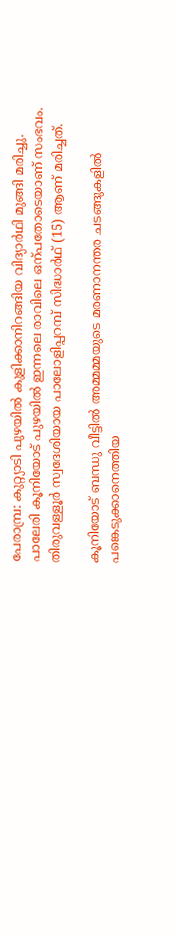പേരാമ്പ്ര: കുറ്റ്യാടി പുഴയില്‍ കുളിക്കാനിറങ്ങിയ വിദ്യാർഥി മുങ്ങി മരിച്ചു. പാലേരി കൂനിയോട് പുഴയില്‍ ഇന്നലെ രാവിലെ ഒന്പതോടെയാണ് സംഭവം. തിരുവള്ളൂര്‍ സ്വദേശിയായ പാലോളിപ്പറമ്പ് സിദ്ധാര്‍ഥ് (15) ആണ് മരിച്ചത്.

കൂനിയോട് ബന്ധു വീട്ടില്‍ അമ്മമ്മയുടെ മരണാനന്തര ചടങ്ങുകളില്‍ പങ്കെടുക്കാനെത്തിയ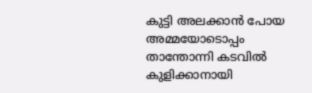കുട്ടി അലക്കാന്‍ പോയ അമ്മയോടൊപ്പം താന്തോന്നി കടവില്‍ കുളിക്കാനായി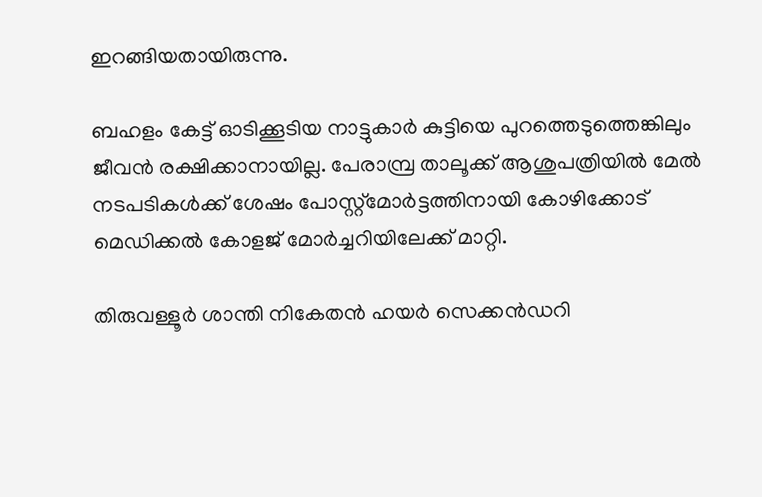ഇറങ്ങിയതായിരുന്നു.

ബഹളം കേട്ട് ഓടിക്കൂടിയ നാട്ടുകാര്‍ കുട്ടിയെ പുറത്തെടുത്തെങ്കിലും ജീവന്‍ രക്ഷിക്കാനായില്ല. പേരാമ്പ്ര താലൂക്ക് ആശുപത്രിയില്‍ മേല്‍ നടപടികള്‍ക്ക് ശേഷം പോസ്റ്റ്‌മോര്‍ട്ടത്തിനായി കോഴിക്കോട് മെഡിക്കല്‍ കോളജ് മോര്‍ച്ചറിയിലേക്ക് മാറ്റി.

തിരുവള്ളൂര്‍ ശാന്തി നികേതന്‍ ഹയര്‍ സെക്കൻഡറി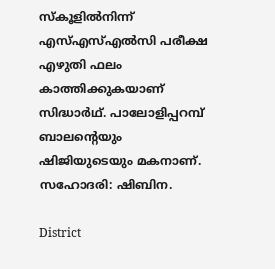സ്‌കൂളില്‍നിന്ന് എസ്എസ്എല്‍സി പരീക്ഷ എഴുതി ഫലം കാത്തിക്കുകയാണ് സിദ്ധാർഥ്. പാലോളിപ്പറമ്പ് ബാലന്‍റെയും ഷിജിയുടെയും മകനാണ്. സഹോദരി: ഷിബിന.

District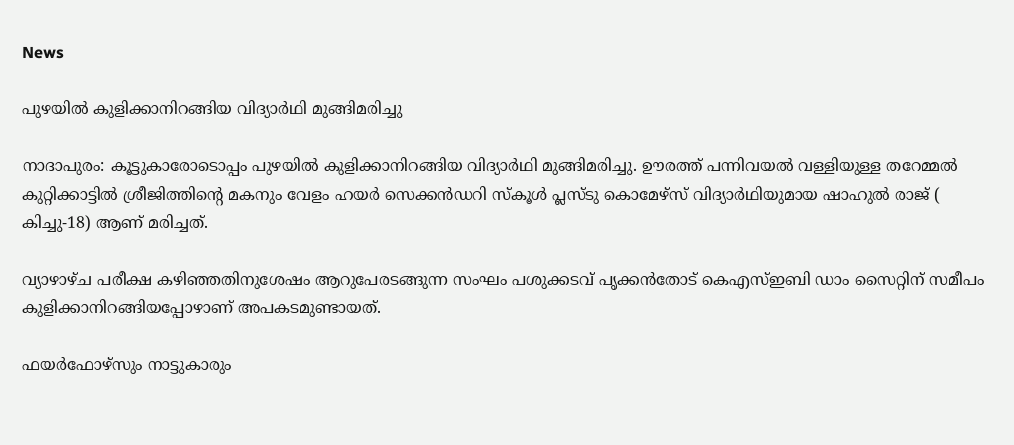News

പുഴയില്‍ കുളിക്കാനിറങ്ങിയ വിദ്യാര്‍ഥി മുങ്ങിമരിച്ചു

നാദാപുരം: കൂട്ടുകാരോടൊപ്പം പുഴയില്‍ കുളിക്കാനിറങ്ങിയ വിദ്യാര്‍ഥി മുങ്ങിമരിച്ചു. ഊരത്ത് പന്നിവയല്‍ വള്ളിയുള്ള തറേമ്മല്‍ കുറ്റിക്കാട്ടില്‍ ശ്രീജിത്തിന്‍റെ മകനും വേളം ഹയര്‍ സെക്കന്‍ഡറി സ്‌കൂള്‍ പ്ലസ്ടു കൊമേഴ്‌സ് വിദ്യാര്‍ഥിയുമായ ഷാഹുല്‍ രാജ് ( കിച്ചു-18) ആണ് മരിച്ചത്.

വ്യാഴാഴ്ച പരീക്ഷ കഴിഞ്ഞതിനുശേഷം ആറുപേരടങ്ങുന്ന സംഘം പശുക്കടവ് പൃക്കന്‍തോട് കെഎസ്ഇബി ഡാം സൈറ്റിന് സമീപം കുളിക്കാനിറങ്ങിയപ്പോഴാണ് അപകടമുണ്ടായത്.

ഫയര്‍ഫോഴ്‌സും നാട്ടുകാരും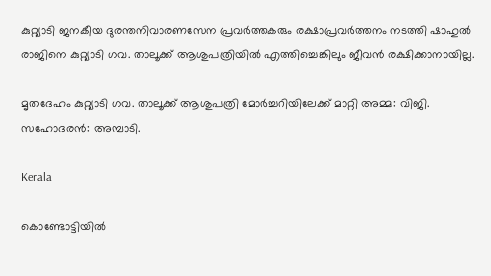കുറ്റ്യാടി ജനകീയ ദുരന്തനിവാരണസേന പ്രവര്‍ത്തകരും രക്ഷാപ്രവർത്തനം നടത്തി ഷാഹുല്‍ രാജിനെ കുറ്റ്യാടി ഗവ. താലൂക്ക് ആശുപത്രിയില്‍ എത്തിച്ചെങ്കിലും ജീവന്‍ രക്ഷിക്കാനായില്ല.

മൃതദേഹം കുറ്റ്യാടി ഗവ. താലൂക്ക് ആശുപത്രി മോര്‍ച്ചറിയിലേക്ക് മാറ്റി അമ്മ: വിജി. സഹോദരന്‍: അമ്പാടി.

Kerala

കൊണ്ടോട്ടിയിൽ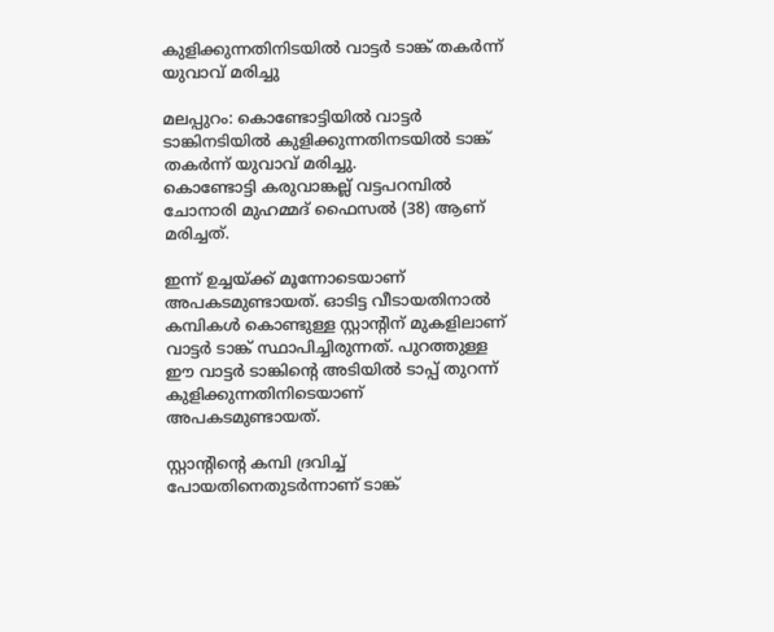കുളിക്കുന്നതിനിടയിൽ വാട്ടര്‍ ടാങ്ക് തകര്‍ന്ന് യുവാവ് മരിച്ചു

മലപ്പുറം: കൊണ്ടോട്ടിയിൽ വാട്ടർ ടാങ്കിനടിയിൽ കുളിക്കുന്നതിനടയിൽ ടാങ്ക് തകർന്ന് യുവാവ് മരിച്ചു.
കൊണ്ടോട്ടി കരുവാങ്കല്ല് വട്ടപറമ്പിൽ ചോനാരി മുഹമ്മദ് ഫൈസൽ (38) ആണ് മരിച്ചത്.

ഇന്ന് ഉച്ചയ്ക്ക് മൂന്നോടെയാണ് അപകടമുണ്ടായത്. ഓടിട്ട വീടായതിനാൽ കമ്പികള്‍ കൊണ്ടുള്ള സ്റ്റാന്‍റിന് മുകളിലാണ് വാട്ടര്‍ ടാങ്ക് സ്ഥാപിച്ചിരുന്നത്. പുറത്തുള്ള ഈ വാട്ടര്‍ ടാങ്കിന്‍റെ അടിയിൽ ടാപ്പ് തുറന്ന് കുളിക്കുന്നതിനിടെയാണ് അപകടമുണ്ടായത്.

സ്റ്റാന്‍റിന്‍റെ കമ്പി ദ്രവിച്ച് പോയതിനെതുടര്‍ന്നാണ് ടാങ്ക്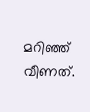മറിഞ്ഞ് വീണത്.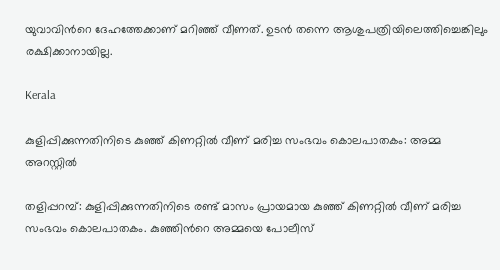യുവാവിന്‍റെ ദേഹത്തേക്കാണ് മറിഞ്ഞ് വീണത്. ഉടൻ തന്നെ ആശുപത്രിയിലെത്തിച്ചെങ്കിലും രക്ഷിക്കാനായില്ല.

Kerala

കുളിപ്പിക്കുന്നതിനിടെ കുഞ്ഞ് കിണറ്റിൽ വീണ് മരിച്ച സംഭവം കൊലപാതകം: അമ്മ അറസ്റ്റിൽ

തളിപ്പറമ്പ്: കുളിപ്പിക്കുന്നതിനിടെ രണ്ട് മാസം പ്രായമായ കുഞ്ഞ് കിണറ്റിൽ വീണ് മരിച്ച സംഭവം കൊലപാതകം. കുഞ്ഞിന്‍റെ അമ്മയെ പോലീസ്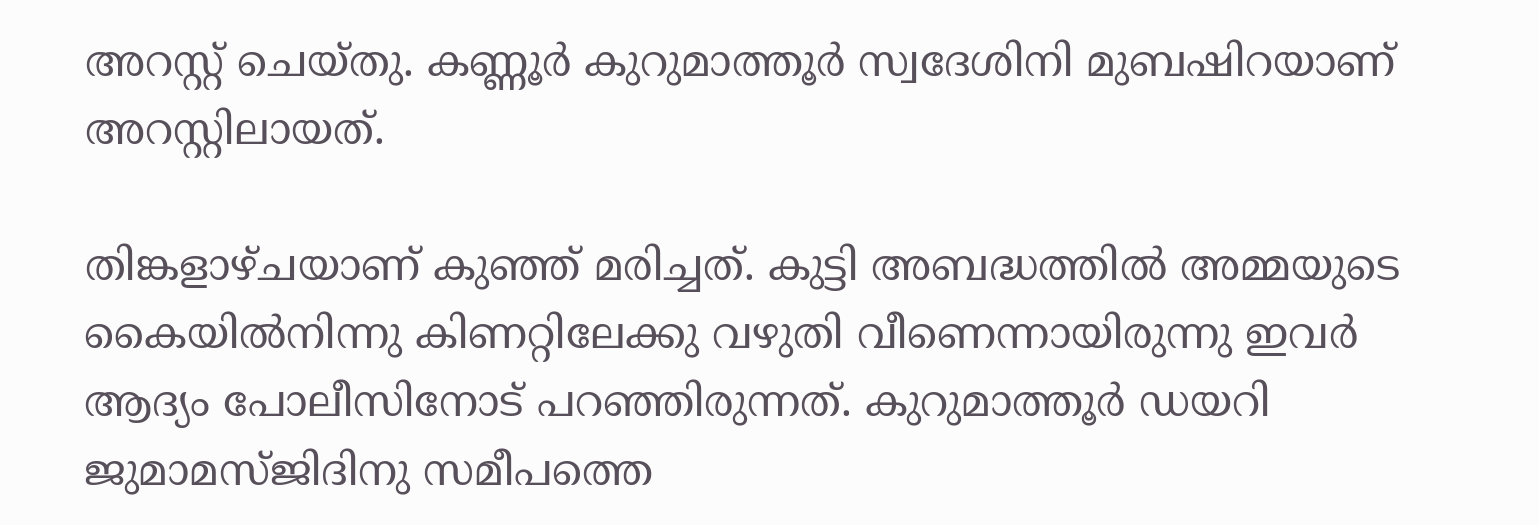അറസ്റ്റ് ചെയ്തു. കണ്ണൂർ കുറുമാത്തൂർ സ്വദേശിനി മുബഷിറയാണ് അറസ്റ്റിലായത്.

തിങ്കളാഴ്ചയാണ് കുഞ്ഞ് മരിച്ചത്. കുട്ടി അബദ്ധത്തിൽ അമ്മയുടെ കൈയിൽനിന്നു കിണറ്റിലേക്കു വഴുതി വീണെന്നായിരുന്നു ഇവർ ആദ്യം പോലീസിനോട് പറഞ്ഞിരുന്നത്. കുറുമാത്തൂർ ഡയറി ജുമാമസ്‌ജിദിനു സമീപത്തെ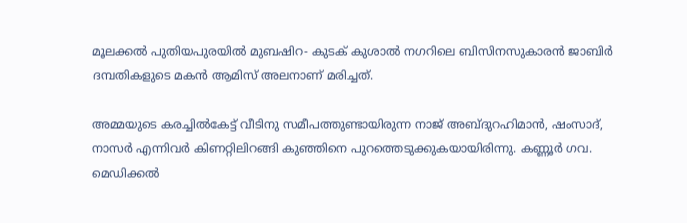മൂലക്കൽ പുതിയപുരയിൽ മുബഷിറ- കുടക് കുശാൽ നഗറിലെ ബിസിനസുകാരൻ ജാബിർ ദമ്പതികളുടെ മകൻ ആമിസ് അലനാണ് മരിച്ചത്.

അമ്മയുടെ കരച്ചിൽകേട്ട് വീടിനു സമീപത്തുണ്ടായിരുന്ന നാജ് അബ്ദുറഹിമാൻ, ഷംസാദ്, നാസർ എന്നിവർ കിണറ്റിലിറങ്ങി കുഞ്ഞിനെ പുറത്തെടുക്കുകയായിരിന്നു. കണ്ണൂർ ഗവ. മെഡിക്കൽ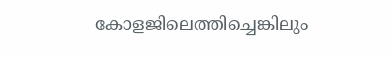കോളജിലെത്തിച്ചെങ്കിലും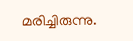മരിച്ചിരുന്നു.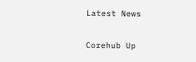Latest News

Corehub Up